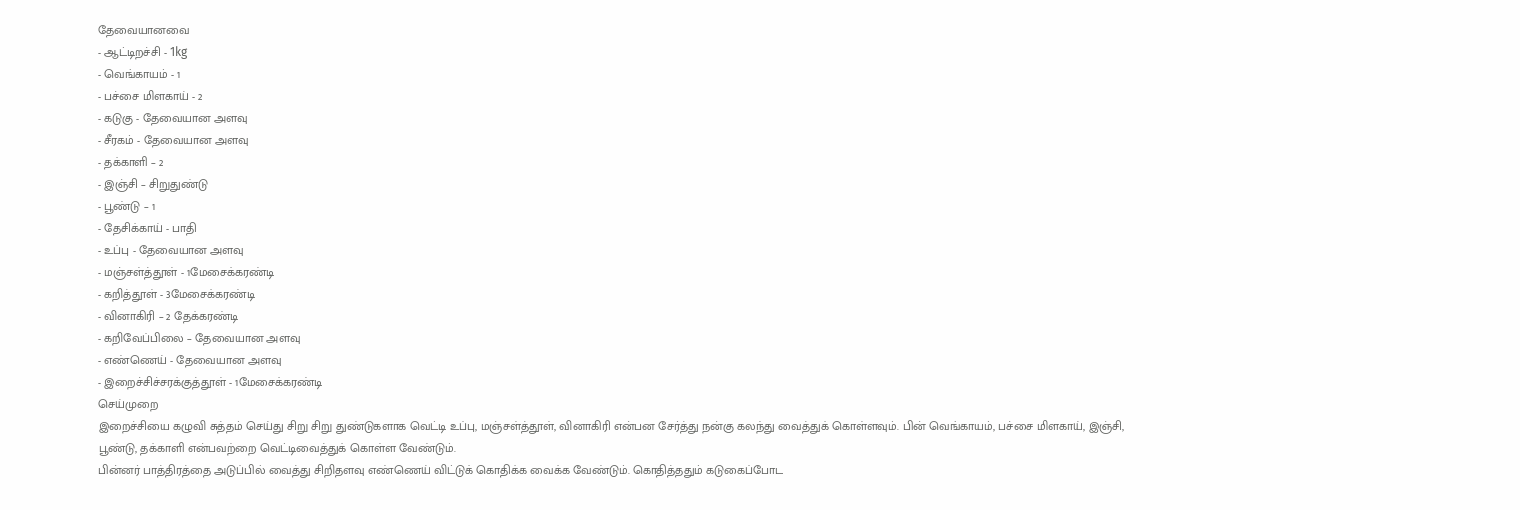தேவையானவை
- ஆட்டிறச்சி - 1kg
- வெங்காயம் - 1
- பச்சை மிளகாய் - 2
- கடுகு - தேவையான அளவு
- சீரகம் - தேவையான அளவு
- தக்காளி – 2
- இஞ்சி – சிறுதுண்டு
- பூண்டு – 1
- தேசிக்காய் - பாதி
- உப்பு - தேவையான அளவு
- மஞ்சள்த்தூள் - 1மேசைக்கரண்டி
- கறித்தூள் - 3மேசைக்கரண்டி
- வினாகிரி – 2 தேக்கரண்டி
- கறிவேப்பிலை – தேவையான அளவு
- எண்ணெய் - தேவையான அளவு
- இறைச்சிச்சரக்குத்தூள் - 1மேசைக்கரண்டி
செய்முறை
இறைச்சியை கழுவி சுத்தம் செய்து சிறு சிறு துண்டுகளாக வெட்டி உப்பு, மஞ்சள்த்தூள், வினாகிரி என்பன சேர்த்து நன்கு கலந்து வைத்துக் கொள்ளவும். பின் வெங்காயம், பச்சை மிளகாய், இஞ்சி, பூண்டு, தக்காளி என்பவற்றை வெட்டிவைத்துக் கொள்ள வேண்டும்.
பின்னர் பாத்திரத்தை அடுப்பில் வைத்து சிறிதளவு எண்ணெய் விட்டுக் கொதிக்க வைக்க வேண்டும். கொதித்ததும் கடுகைப்போட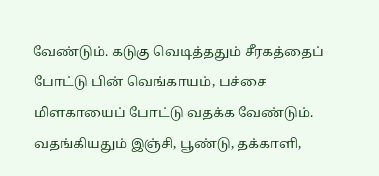வேண்டும். கடுகு வெடித்ததும் சீரகத்தைப் போட்டு பின் வெங்காயம், பச்சை மிளகாயைப் போட்டு வதக்க வேண்டும். வதங்கியதும் இஞ்சி, பூண்டு, தக்காளி,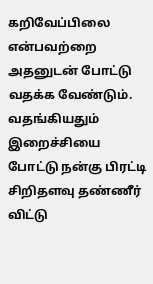கறிவேப்பிலை என்பவற்றை அதனுடன் போட்டு வதக்க வேண்டும்.
வதங்கியதும் இறைச்சியை போட்டு நன்கு பிரட்டி சிறிதளவு தண்ணீர் விட்டு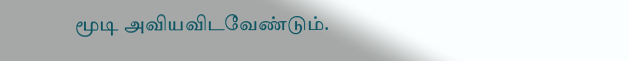மூடி அவியவிடவேண்டும்.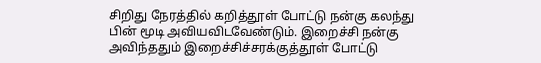சிறிது நேரத்தில் கறித்தூள் போட்டு நன்கு கலந்து பின் மூடி அவியவிடவேண்டும். இறைச்சி நன்கு அவிந்ததும் இறைச்சிச்சரக்குத்தூள் போட்டு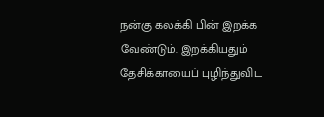நன்கு கலக்கி பின் இறக்க வேண்டும். இறக்கியதும் தேசிக்காயைப் புழிந்துவிட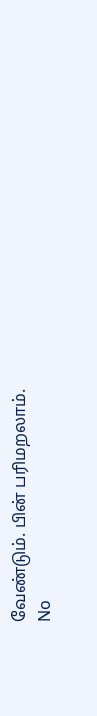வேண்டும். பின் பரிமறலாம்.
No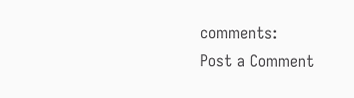comments:
Post a Comment